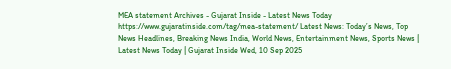MEA statement Archives - Gujarat Inside - Latest News Today https://www.gujaratinside.com/tag/mea-statement/ Latest News: Today’s News, Top News Headlines, Breaking News India, World News, Entertainment News, Sports News | Latest News Today | Gujarat Inside Wed, 10 Sep 2025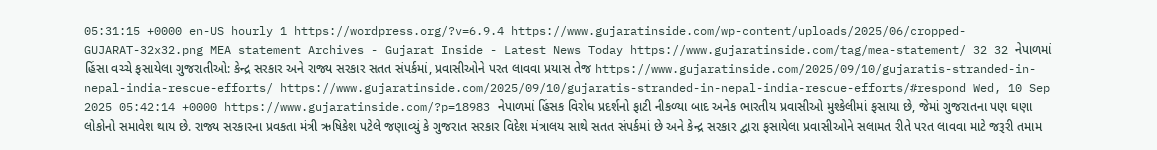05:31:15 +0000 en-US hourly 1 https://wordpress.org/?v=6.9.4 https://www.gujaratinside.com/wp-content/uploads/2025/06/cropped-GUJARAT-32x32.png MEA statement Archives - Gujarat Inside - Latest News Today https://www.gujaratinside.com/tag/mea-statement/ 32 32 નેપાળમાં હિંસા વચ્ચે ફસાયેલા ગુજરાતીઓ: કેન્દ્ર સરકાર અને રાજ્ય સરકાર સતત સંપર્કમાં, પ્રવાસીઓને પરત લાવવા પ્રયાસ તેજ https://www.gujaratinside.com/2025/09/10/gujaratis-stranded-in-nepal-india-rescue-efforts/ https://www.gujaratinside.com/2025/09/10/gujaratis-stranded-in-nepal-india-rescue-efforts/#respond Wed, 10 Sep 2025 05:42:14 +0000 https://www.gujaratinside.com/?p=18983 નેપાળમાં હિંસક વિરોધ પ્રદર્શનો ફાટી નીકળ્યા બાદ અનેક ભારતીય પ્રવાસીઓ મુશ્કેલીમાં ફસાયા છે, જેમાં ગુજરાતના પણ ઘણા લોકોનો સમાવેશ થાય છે. રાજ્ય સરકારના પ્રવકતા મંત્રી ઋષિકેશ પટેલે જણાવ્યું કે ગુજરાત સરકાર વિદેશ મંત્રાલય સાથે સતત સંપર્કમાં છે અને કેન્દ્ર સરકાર દ્વારા ફસાયેલા પ્રવાસીઓને સલામત રીતે પરત લાવવા માટે જરૂરી તમામ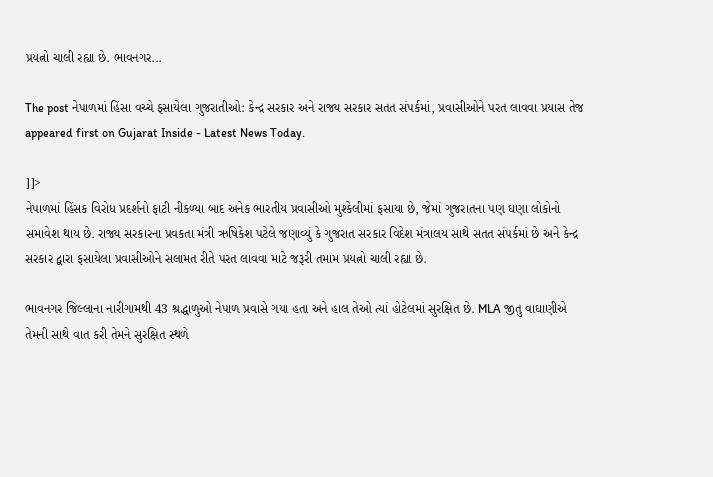પ્રયત્નો ચાલી રહ્યા છે. ભાવનગર...

The post નેપાળમાં હિંસા વચ્ચે ફસાયેલા ગુજરાતીઓ: કેન્દ્ર સરકાર અને રાજ્ય સરકાર સતત સંપર્કમાં, પ્રવાસીઓને પરત લાવવા પ્રયાસ તેજ appeared first on Gujarat Inside - Latest News Today.

]]>
નેપાળમાં હિંસક વિરોધ પ્રદર્શનો ફાટી નીકળ્યા બાદ અનેક ભારતીય પ્રવાસીઓ મુશ્કેલીમાં ફસાયા છે, જેમાં ગુજરાતના પણ ઘણા લોકોનો સમાવેશ થાય છે. રાજ્ય સરકારના પ્રવકતા મંત્રી ઋષિકેશ પટેલે જણાવ્યું કે ગુજરાત સરકાર વિદેશ મંત્રાલય સાથે સતત સંપર્કમાં છે અને કેન્દ્ર સરકાર દ્વારા ફસાયેલા પ્રવાસીઓને સલામત રીતે પરત લાવવા માટે જરૂરી તમામ પ્રયત્નો ચાલી રહ્યા છે.

ભાવનગર જિલ્લાના નારીગામથી 43 શ્રદ્ધાળુઓ નેપાળ પ્રવાસે ગયા હતા અને હાલ તેઓ ત્યાં હોટેલમાં સુરક્ષિત છે. MLA જીતુ વાઘાણીએ તેમની સાથે વાત કરી તેમને સુરક્ષિત સ્થળે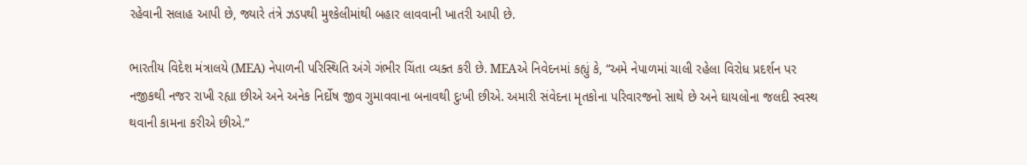રહેવાની સલાહ આપી છે, જ્યારે તંત્રે ઝડપથી મુશ્કેલીમાંથી બહાર લાવવાની ખાતરી આપી છે.

ભારતીય વિદેશ મંત્રાલયે (MEA) નેપાળની પરિસ્થિતિ અંગે ગંભીર ચિંતા વ્યક્ત કરી છે. MEAએ નિવેદનમાં કહ્યું કે, “અમે નેપાળમાં ચાલી રહેલા વિરોધ પ્રદર્શન પર નજીકથી નજર રાખી રહ્યા છીએ અને અનેક નિર્દોષ જીવ ગુમાવવાના બનાવથી દુઃખી છીએ. અમારી સંવેદના મૃતકોના પરિવારજનો સાથે છે અને ઘાયલોના જલદી સ્વસ્થ થવાની કામના કરીએ છીએ.”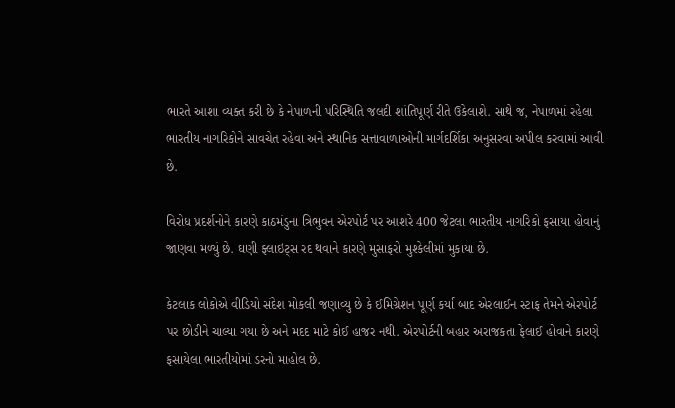ભારતે આશા વ્યક્ત કરી છે કે નેપાળની પરિસ્થિતિ જલદી શાંતિપૂર્ણ રીતે ઉકેલાશે. સાથે જ, નેપાળમાં રહેલા ભારતીય નાગરિકોને સાવચેત રહેવા અને સ્થાનિક સત્તાવાળાઓની માર્ગદર્શિકા અનુસરવા અપીલ કરવામાં આવી છે.

વિરોધ પ્રદર્શનોને કારણે કાઠમંડુના ત્રિભુવન એરપોર્ટ પર આશરે 400 જેટલા ભારતીય નાગરિકો ફસાયા હોવાનું જાણવા મળ્યું છે. ઘણી ફ્લાઇટ્સ રદ થવાને કારણે મુસાફરો મુશ્કેલીમાં મુકાયા છે.

કેટલાક લોકોએ વીડિયો સંદેશ મોકલી જણાવ્યુ છે કે ઈમિગ્રેશન પૂર્ણ કર્યા બાદ એરલાઈન સ્ટાફ તેમને એરપોર્ટ પર છોડીને ચાલ્યા ગયા છે અને મદદ માટે કોઈ હાજર નથી. એરપોર્ટની બહાર અરાજકતા ફેલાઈ હોવાને કારણે ફસાયેલા ભારતીયોમાં ડરનો માહોલ છે.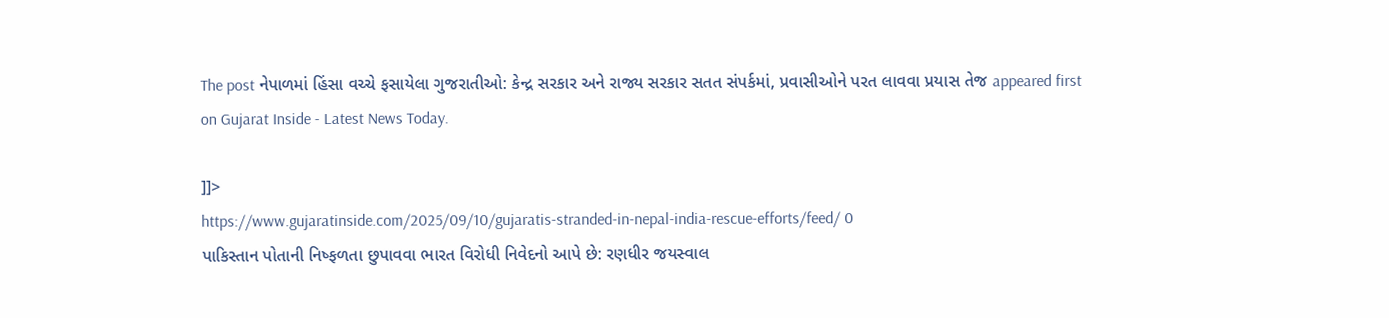The post નેપાળમાં હિંસા વચ્ચે ફસાયેલા ગુજરાતીઓ: કેન્દ્ર સરકાર અને રાજ્ય સરકાર સતત સંપર્કમાં, પ્રવાસીઓને પરત લાવવા પ્રયાસ તેજ appeared first on Gujarat Inside - Latest News Today.

]]>
https://www.gujaratinside.com/2025/09/10/gujaratis-stranded-in-nepal-india-rescue-efforts/feed/ 0
પાકિસ્તાન પોતાની નિષ્ફળતા છુપાવવા ભારત વિરોધી નિવેદનો આપે છે: રણધીર જયસ્વાલ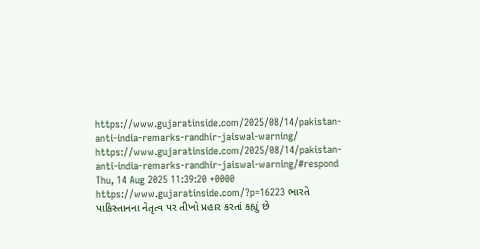https://www.gujaratinside.com/2025/08/14/pakistan-anti-india-remarks-randhir-jaiswal-warning/ https://www.gujaratinside.com/2025/08/14/pakistan-anti-india-remarks-randhir-jaiswal-warning/#respond Thu, 14 Aug 2025 11:39:20 +0000 https://www.gujaratinside.com/?p=16223 ભારતે પાકિસ્તાનના નેતૃત્વ પર તીખો પ્રહાર કરતાં કહ્યું છે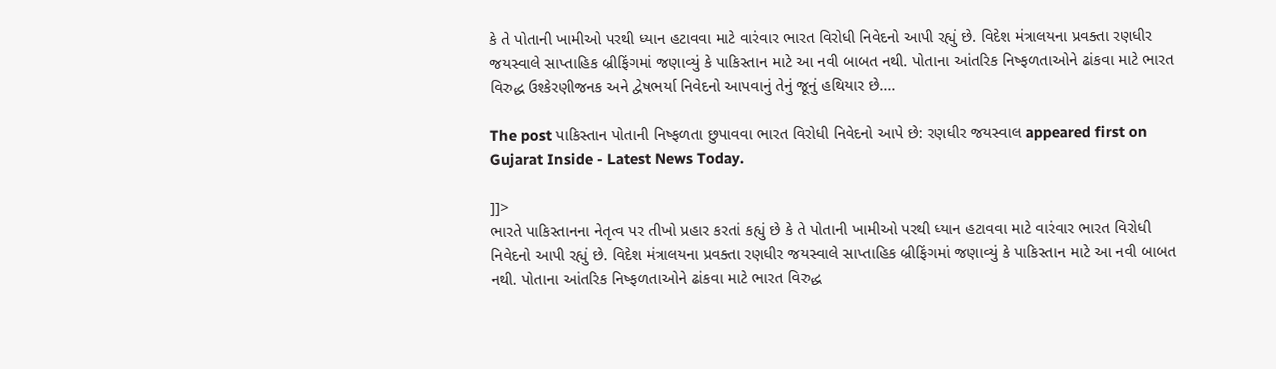કે તે પોતાની ખામીઓ પરથી ધ્યાન હટાવવા માટે વારંવાર ભારત વિરોધી નિવેદનો આપી રહ્યું છે. વિદેશ મંત્રાલયના પ્રવક્તા રણધીર જયસ્વાલે સાપ્તાહિક બ્રીફિંગમાં જણાવ્યું કે પાકિસ્તાન માટે આ નવી બાબત નથી. પોતાના આંતરિક નિષ્ફળતાઓને ઢાંકવા માટે ભારત વિરુદ્ધ ઉશ્કેરણીજનક અને દ્વેષભર્યા નિવેદનો આપવાનું તેનું જૂનું હથિયાર છે....

The post પાકિસ્તાન પોતાની નિષ્ફળતા છુપાવવા ભારત વિરોધી નિવેદનો આપે છે: રણધીર જયસ્વાલ appeared first on Gujarat Inside - Latest News Today.

]]>
ભારતે પાકિસ્તાનના નેતૃત્વ પર તીખો પ્રહાર કરતાં કહ્યું છે કે તે પોતાની ખામીઓ પરથી ધ્યાન હટાવવા માટે વારંવાર ભારત વિરોધી નિવેદનો આપી રહ્યું છે. વિદેશ મંત્રાલયના પ્રવક્તા રણધીર જયસ્વાલે સાપ્તાહિક બ્રીફિંગમાં જણાવ્યું કે પાકિસ્તાન માટે આ નવી બાબત નથી. પોતાના આંતરિક નિષ્ફળતાઓને ઢાંકવા માટે ભારત વિરુદ્ધ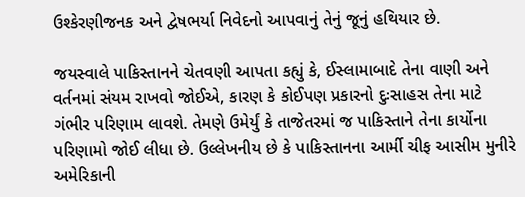ઉશ્કેરણીજનક અને દ્વેષભર્યા નિવેદનો આપવાનું તેનું જૂનું હથિયાર છે.

જયસ્વાલે પાકિસ્તાનને ચેતવણી આપતા કહ્યું કે, ઈસ્લામાબાદે તેના વાણી અને વર્તનમાં સંયમ રાખવો જોઈએ, કારણ કે કોઈપણ પ્રકારનો દુઃસાહસ તેના માટે ગંભીર પરિણામ લાવશે. તેમણે ઉમેર્યું કે તાજેતરમાં જ પાકિસ્તાને તેના કાર્યોના પરિણામો જોઈ લીધા છે. ઉલ્લેખનીય છે કે પાકિસ્તાનના આર્મી ચીફ આસીમ મુનીરે અમેરિકાની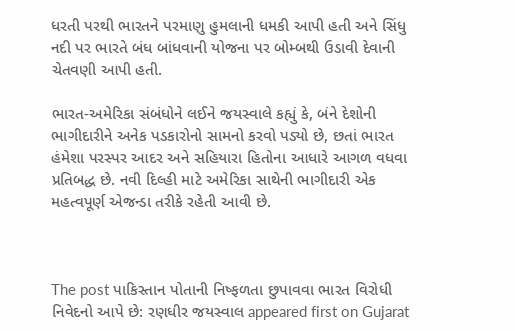ધરતી પરથી ભારતને પરમાણુ હુમલાની ધમકી આપી હતી અને સિંધુ નદી પર ભારતે બંધ બાંધવાની યોજના પર બોમ્બથી ઉડાવી દેવાની ચેતવણી આપી હતી.

ભારત-અમેરિકા સંબંધોને લઈને જયસ્વાલે કહ્યું કે, બંને દેશોની ભાગીદારીને અનેક પડકારોનો સામનો કરવો પડ્યો છે, છતાં ભારત હંમેશા પરસ્પર આદર અને સહિયારા હિતોના આધારે આગળ વધવા પ્રતિબદ્ધ છે. નવી દિલ્હી માટે અમેરિકા સાથેની ભાગીદારી એક મહત્વપૂર્ણ એજન્ડા તરીકે રહેતી આવી છે.



The post પાકિસ્તાન પોતાની નિષ્ફળતા છુપાવવા ભારત વિરોધી નિવેદનો આપે છે: રણધીર જયસ્વાલ appeared first on Gujarat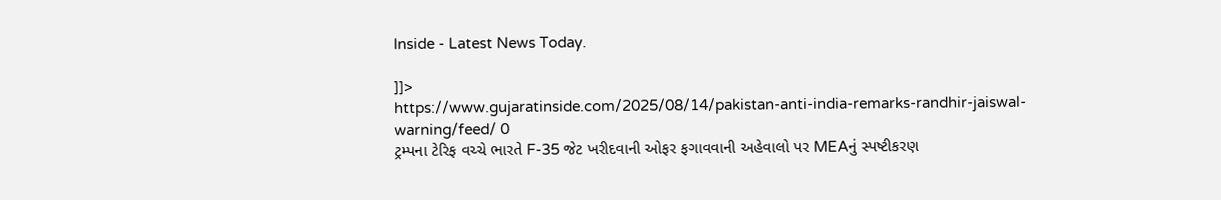Inside - Latest News Today.

]]>
https://www.gujaratinside.com/2025/08/14/pakistan-anti-india-remarks-randhir-jaiswal-warning/feed/ 0
ટ્રમ્પના ટેરિફ વચ્ચે ભારતે F-35 જેટ ખરીદવાની ઓફર ફગાવવાની અહેવાલો પર MEAનું સ્પષ્ટીકરણ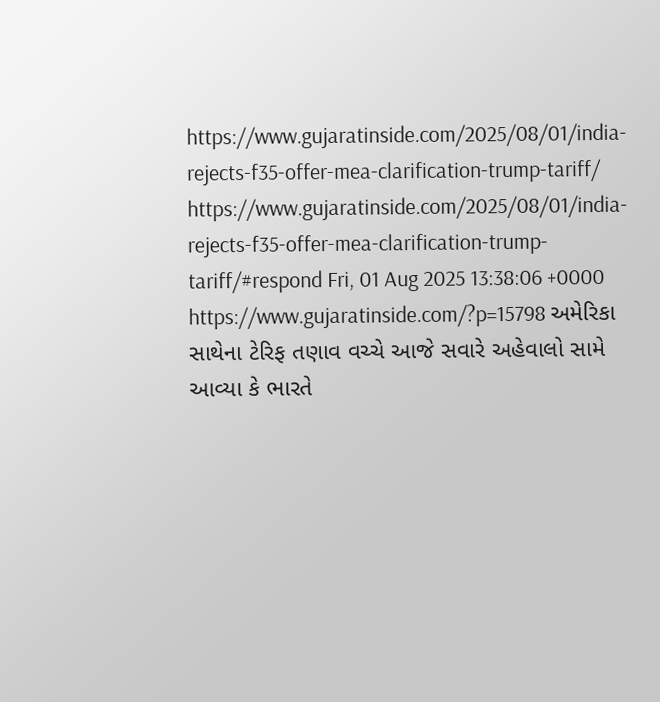https://www.gujaratinside.com/2025/08/01/india-rejects-f35-offer-mea-clarification-trump-tariff/ https://www.gujaratinside.com/2025/08/01/india-rejects-f35-offer-mea-clarification-trump-tariff/#respond Fri, 01 Aug 2025 13:38:06 +0000 https://www.gujaratinside.com/?p=15798 અમેરિકા સાથેના ટેરિફ તણાવ વચ્ચે આજે સવારે અહેવાલો સામે આવ્યા કે ભારતે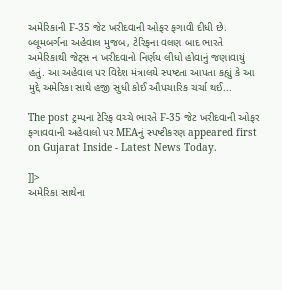અમેરિકાની F-35 જેટ ખરીદવાની ઓફર ફગાવી દીધી છે. બ્લૂમબર્ગના અહેવાલ મુજબ, ટેરિફના વલણ બાદ ભારતે અમેરિકાથી જેટ્સ ન ખરીદવાનો નિર્ણય લીધો હોવાનું જણાવાયું હતું. આ અહેવાલ પર વિદેશ મંત્રાલયે સ્પષ્ટતા આપતા કહ્યું કે આ મુદ્દે અમેરિકા સાથે હજી સુધી કોઈ ઔપચારિક ચર્ચા થઈ...

The post ટ્રમ્પના ટેરિફ વચ્ચે ભારતે F-35 જેટ ખરીદવાની ઓફર ફગાવવાની અહેવાલો પર MEAનું સ્પષ્ટીકરણ appeared first on Gujarat Inside - Latest News Today.

]]>
અમેરિકા સાથેના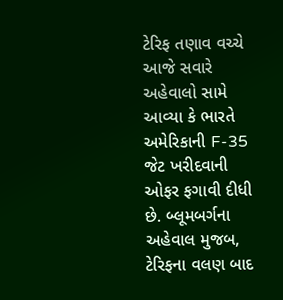ટેરિફ તણાવ વચ્ચે આજે સવારે અહેવાલો સામે આવ્યા કે ભારતે અમેરિકાની F-35 જેટ ખરીદવાની ઓફર ફગાવી દીધી છે. બ્લૂમબર્ગના અહેવાલ મુજબ, ટેરિફના વલણ બાદ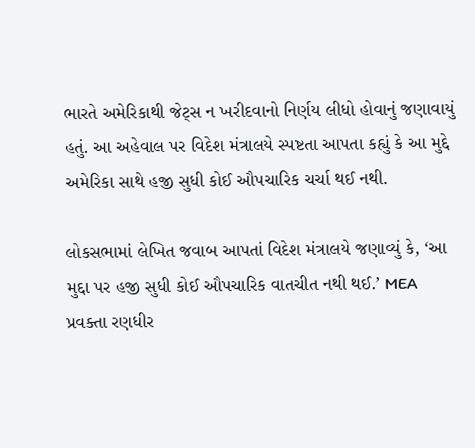ભારતે અમેરિકાથી જેટ્સ ન ખરીદવાનો નિર્ણય લીધો હોવાનું જણાવાયું હતું. આ અહેવાલ પર વિદેશ મંત્રાલયે સ્પષ્ટતા આપતા કહ્યું કે આ મુદ્દે અમેરિકા સાથે હજી સુધી કોઈ ઔપચારિક ચર્ચા થઈ નથી.

લોકસભામાં લેખિત જવાબ આપતાં વિદેશ મંત્રાલયે જણાવ્યું કે, ‘આ મુદ્દા પર હજી સુધી કોઈ ઔપચારિક વાતચીત નથી થઈ.’ MEA પ્રવક્તા રણધીર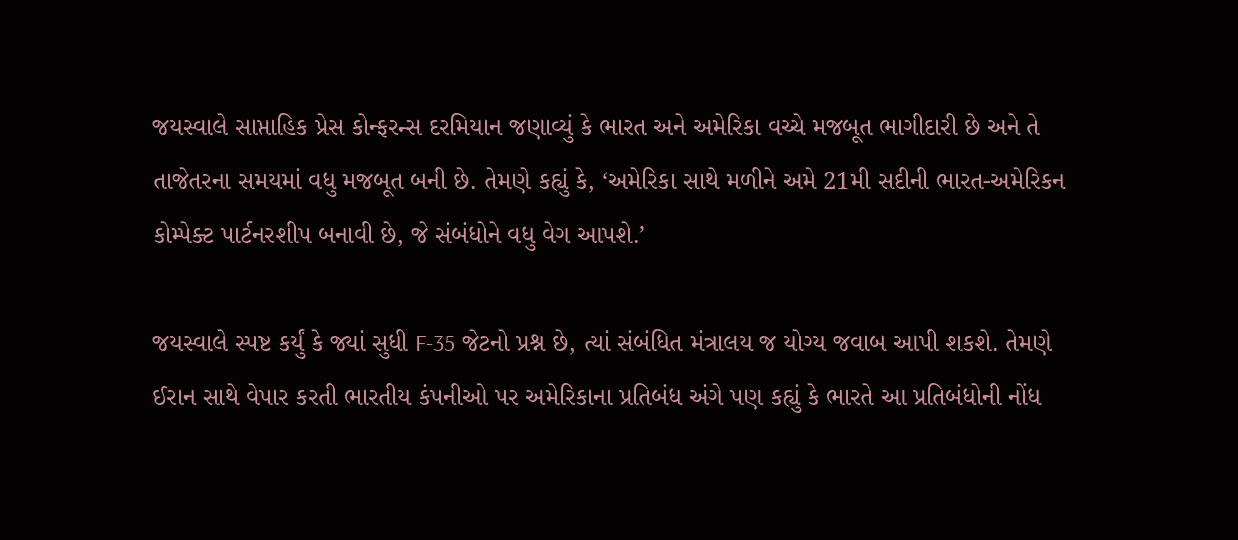જયસ્વાલે સાપ્તાહિક પ્રેસ કોન્ફરન્સ દરમિયાન જણાવ્યું કે ભારત અને અમેરિકા વચ્ચે મજબૂત ભાગીદારી છે અને તે તાજેતરના સમયમાં વધુ મજબૂત બની છે. તેમણે કહ્યું કે, ‘અમેરિકા સાથે મળીને અમે 21મી સદીની ભારત-અમેરિકન કોમ્પેક્ટ પાર્ટનરશીપ બનાવી છે, જે સંબંધોને વધુ વેગ આપશે.’

જયસ્વાલે સ્પષ્ટ કર્યું કે જ્યાં સુધી F-35 જેટનો પ્રશ્ન છે, ત્યાં સંબંધિત મંત્રાલય જ યોગ્ય જવાબ આપી શકશે. તેમણે ઈરાન સાથે વેપાર કરતી ભારતીય કંપનીઓ પર અમેરિકાના પ્રતિબંધ અંગે પણ કહ્યું કે ભારતે આ પ્રતિબંધોની નોંધ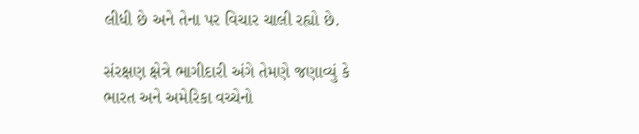લીધી છે અને તેના પર વિચાર ચાલી રહ્યો છે.

સંરક્ષણ ક્ષેત્રે ભાગીદારી અંગે તેમણે જણાવ્યું કે ભારત અને અમેરિકા વચ્ચેનો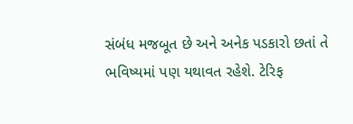સંબંધ મજબૂત છે અને અનેક પડકારો છતાં તે ભવિષ્યમાં પણ યથાવત રહેશે. ટેરિફ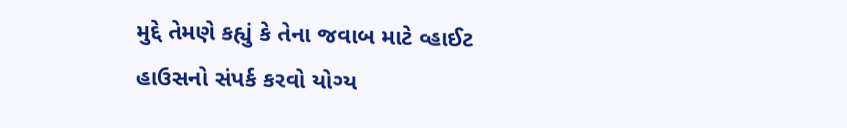મુદ્દે તેમણે કહ્યું કે તેના જવાબ માટે વ્હાઈટ હાઉસનો સંપર્ક કરવો યોગ્ય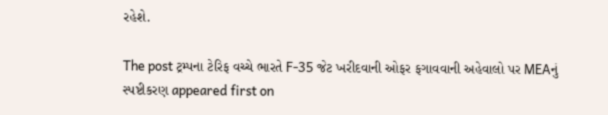રહેશે.

The post ટ્રમ્પના ટેરિફ વચ્ચે ભારતે F-35 જેટ ખરીદવાની ઓફર ફગાવવાની અહેવાલો પર MEAનું સ્પષ્ટીકરણ appeared first on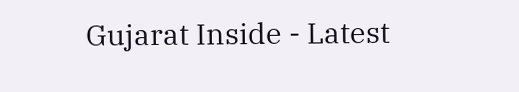Gujarat Inside - Latest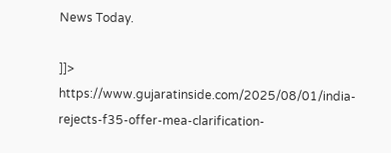News Today.

]]>
https://www.gujaratinside.com/2025/08/01/india-rejects-f35-offer-mea-clarification-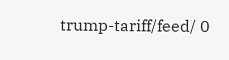trump-tariff/feed/ 0